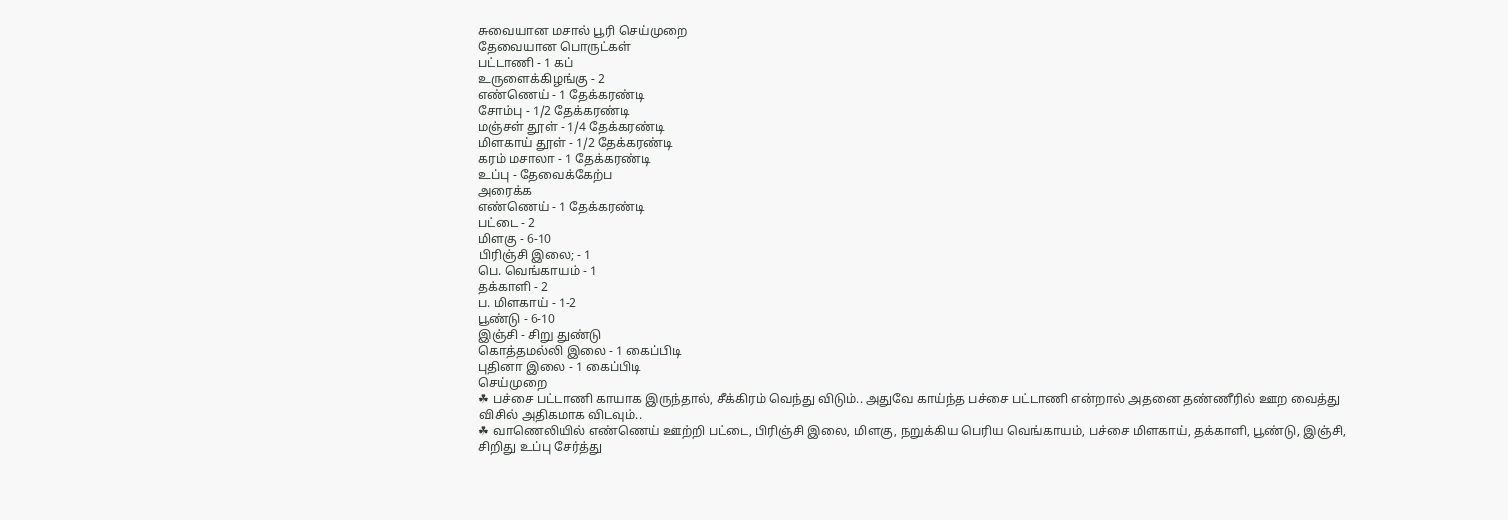சுவையான மசால் பூரி செய்முறை
தேவையான பொருட்கள்
பட்டாணி - 1 கப்
உருளைக்கிழங்கு - 2
எண்ணெய் - 1 தேக்கரண்டி
சோம்பு - 1/2 தேக்கரண்டி
மஞ்சள் தூள் - 1/4 தேக்கரண்டி
மிளகாய் தூள் - 1/2 தேக்கரண்டி
கரம் மசாலா - 1 தேக்கரண்டி
உப்பு - தேவைக்கேற்ப
அரைக்க
எண்ணெய் - 1 தேக்கரண்டி
பட்டை - 2
மிளகு - 6-10
பிரிஞ்சி இலை; - 1
பெ. வெங்காயம் - 1
தக்காளி - 2
ப. மிளகாய் - 1-2
பூண்டு - 6-10
இஞ்சி - சிறு துண்டு
கொத்தமல்லி இலை - 1 கைப்பிடி
புதினா இலை - 1 கைப்பிடி
செய்முறை
☘ பச்சை பட்டாணி காயாக இருந்தால், சீக்கிரம் வெந்து விடும்.. அதுவே காய்ந்த பச்சை பட்டாணி என்றால் அதனை தண்ணீரில் ஊற வைத்து விசில் அதிகமாக விடவும்..
☘ வாணெலியில் எண்ணெய் ஊற்றி பட்டை, பிரிஞ்சி இலை, மிளகு, நறுக்கிய பெரிய வெங்காயம், பச்சை மிளகாய், தக்காளி, பூண்டு, இஞ்சி, சிறிது உப்பு சேர்த்து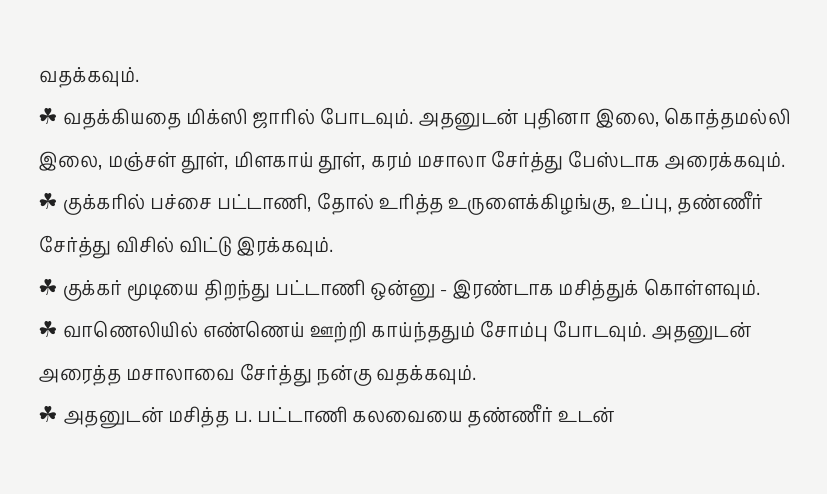வதக்கவும்.
☘ வதக்கியதை மிக்ஸி ஜாரில் போடவும். அதனுடன் புதினா இலை, கொத்தமல்லி இலை, மஞ்சள் தூள், மிளகாய் தூள், கரம் மசாலா சேர்த்து பேஸ்டாக அரைக்கவும்.
☘ குக்கரில் பச்சை பட்டாணி, தோல் உரித்த உருளைக்கிழங்கு, உப்பு, தண்ணீர் சேர்த்து விசில் விட்டு இரக்கவும்.
☘ குக்கர் மூடியை திறந்து பட்டாணி ஒன்னு - இரண்டாக மசித்துக் கொள்ளவும்.
☘ வாணெலியில் எண்ணெய் ஊற்றி காய்ந்ததும் சோம்பு போடவும். அதனுடன் அரைத்த மசாலாவை சேர்த்து நன்கு வதக்கவும்.
☘ அதனுடன் மசித்த ப. பட்டாணி கலவையை தண்ணீர் உடன்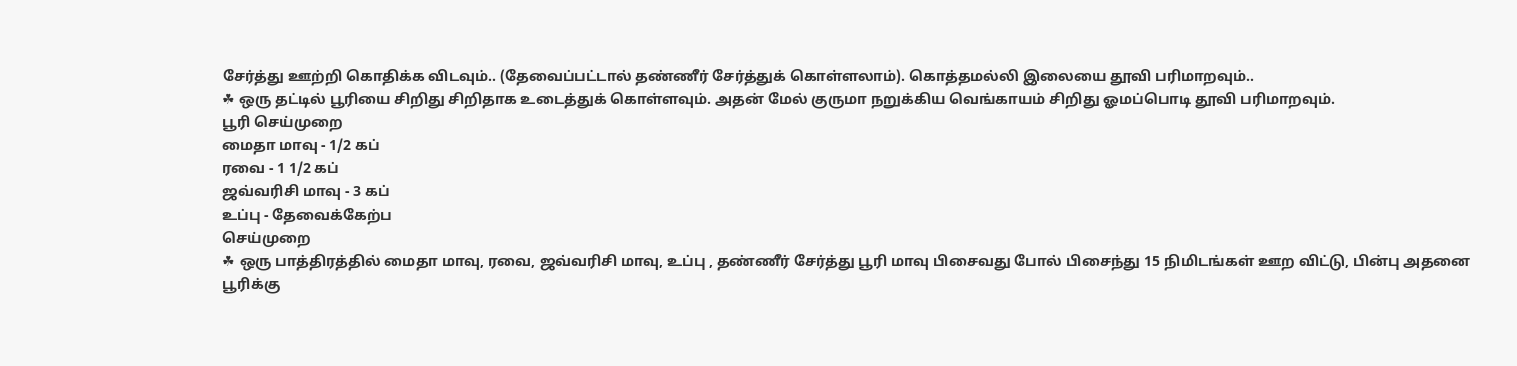சேர்த்து ஊற்றி கொதிக்க விடவும்.. (தேவைப்பட்டால் தண்ணீர் சேர்த்துக் கொள்ளலாம்). கொத்தமல்லி இலையை தூவி பரிமாறவும்..
☘ ஒரு தட்டில் பூரியை சிறிது சிறிதாக உடைத்துக் கொள்ளவும். அதன் மேல் குருமா நறுக்கிய வெங்காயம் சிறிது ஓமப்பொடி தூவி பரிமாறவும்.
பூரி செய்முறை
மைதா மாவு - 1/2 கப்
ரவை - 1 1/2 கப்
ஜவ்வரிசி மாவு - 3 கப்
உப்பு - தேவைக்கேற்ப
செய்முறை
☘ ஒரு பாத்திரத்தில் மைதா மாவு, ரவை, ஜவ்வரிசி மாவு, உப்பு , தண்ணீர் சேர்த்து பூரி மாவு பிசைவது போல் பிசைந்து 15 நிமிடங்கள் ஊற விட்டு, பின்பு அதனை பூரிக்கு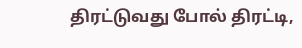திரட்டுவது போல் திரட்டி,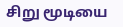சிறு மூடியை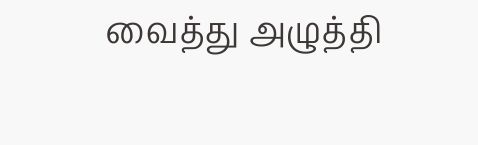வைத்து அழுத்தி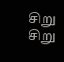சிறு சிறு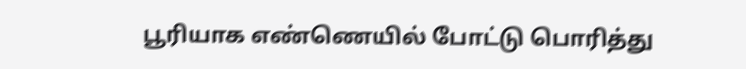பூரியாக எண்ணெயில் போட்டு பொரித்து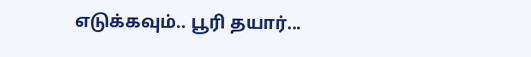எடுக்கவும்.. பூரி தயார்...